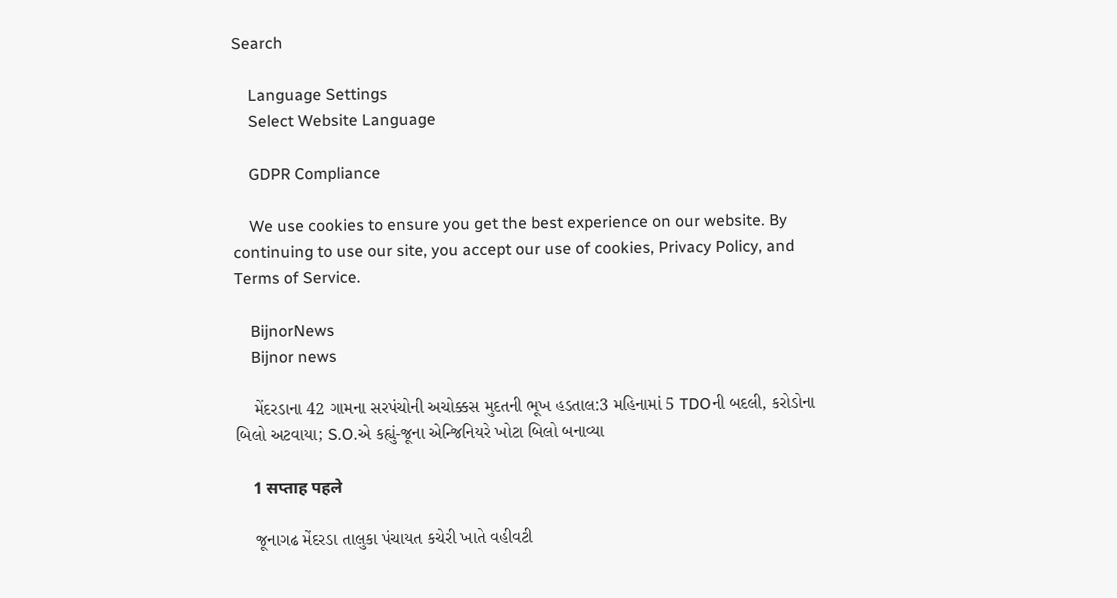Search

    Language Settings
    Select Website Language

    GDPR Compliance

    We use cookies to ensure you get the best experience on our website. By continuing to use our site, you accept our use of cookies, Privacy Policy, and Terms of Service.

    BijnorNews
    Bijnor news

    મેંદરડાના 42 ગામના સરપંચોની અચોક્કસ મુદતની ભૂખ હડતાલ:3 મહિનામાં 5 TDOની બદલી, કરોડોના બિલો અટવાયા; S.O.એ કહ્યું-જૂના એન્જિનિયરે ખોટા બિલો બનાવ્યા

    1 सप्ताह पहले

    જૂનાગઢ મેંદરડા તાલુકા પંચાયત કચેરી ખાતે વહીવટી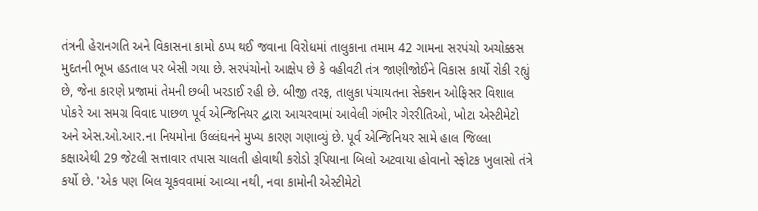તંત્રની હેરાનગતિ અને વિકાસના કામો ઠપ્પ થઈ જવાના વિરોધમાં તાલુકાના તમામ 42 ગામના સરપંચો અચોક્કસ મુદતની ભૂખ હડતાલ પર બેસી ગયા છે. સરપંચોનો આક્ષેપ છે કે વહીવટી તંત્ર જાણીજોઈને વિકાસ કાર્યો રોકી રહ્યું છે, જેના કારણે પ્રજામાં તેમની છબી ખરડાઈ રહી છે. બીજી તરફ, તાલુકા પંચાયતના સેક્શન ઓફિસર વિશાલ પોકરે આ સમગ્ર વિવાદ પાછળ પૂર્વ એન્જિનિયર દ્વારા આચરવામાં આવેલી ગંભીર ગેરરીતિઓ, ખોટા એસ્ટીમેટો અને એસ.ઓ.આર.ના નિયમોના ઉલ્લંઘનને મુખ્ય કારણ ગણાવ્યું છે. પૂર્વ એન્જિનિયર સામે હાલ જિલ્લા કક્ષાએથી 29 જેટલી સત્તાવાર તપાસ ચાલતી હોવાથી કરોડો રૂપિયાના બિલો અટવાયા હોવાનો સ્ફોટક ખુલાસો તંત્રે કર્યો છે. 'એક પણ બિલ ચૂકવવામાં આવ્યા નથી, નવા કામોની એસ્ટીમેટો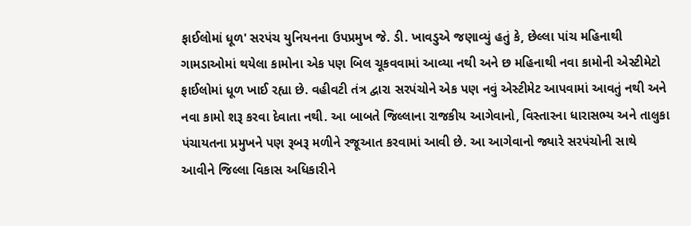ફાઈલોમાં ધૂળ' સરપંચ યુનિયનના ઉપપ્રમુખ જે. ડી. ખાવડુએ જણાવ્યું હતું કે, છેલ્લા પાંચ મહિનાથી ગામડાઓમાં થયેલા કામોના એક પણ બિલ ચૂકવવામાં આવ્યા નથી અને છ મહિનાથી નવા કામોની એસ્ટીમેટો ફાઈલોમાં ધૂળ ખાઈ રહ્યા છે. વહીવટી તંત્ર દ્વારા સરપંચોને એક પણ નવું એસ્ટીમેટ આપવામાં આવતું નથી અને નવા કામો શરૂ કરવા દેવાતા નથી. આ બાબતે જિલ્લાના રાજકીય આગેવાનો, વિસ્તારના ધારાસભ્ય અને તાલુકા પંચાયતના પ્રમુખને પણ રૂબરૂ મળીને રજૂઆત કરવામાં આવી છે. આ આગેવાનો જ્યારે સરપંચોની સાથે આવીને જિલ્લા વિકાસ અધિકારીને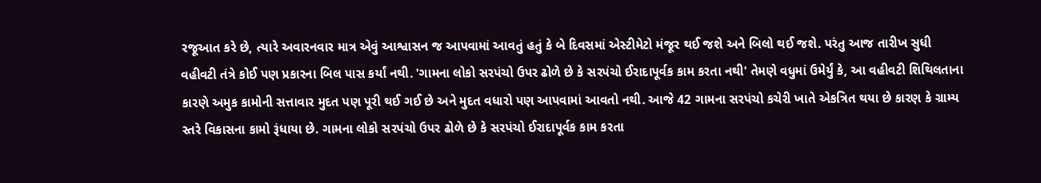રજૂઆત કરે છે, ત્યારે અવારનવાર માત્ર એવું આશ્વાસન જ આપવામાં આવતું હતું કે બે દિવસમાં એસ્ટીમેટો મંજૂર થઈ જશે અને બિલો થઈ જશે. પરંતુ આજ તારીખ સુધી વહીવટી તંત્રે કોઈ પણ પ્રકારના બિલ પાસ કર્યાં નથી. 'ગામના લોકો સરપંચો ઉપર ઢોળે છે કે સરપંચો ઈરાદાપૂર્વક કામ કરતા નથી' તેમણે વધુમાં ઉમેર્યું કે, આ વહીવટી શિથિલતાના કારણે અમુક કામોની સત્તાવાર મુદત પણ પૂરી થઈ ગઈ છે અને મુદત વધારો પણ આપવામાં આવતો નથી. આજે 42 ગામના સરપંચો કચેરી ખાતે એકત્રિત થયા છે કારણ કે ગ્રામ્ય સ્તરે વિકાસના કામો રૂંધાયા છે. ગામના લોકો સરપંચો ઉપર ઢોળે છે કે સરપંચો ઈરાદાપૂર્વક કામ કરતા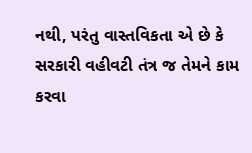નથી, પરંતુ વાસ્તવિકતા એ છે કે સરકારી વહીવટી તંત્ર જ તેમને કામ કરવા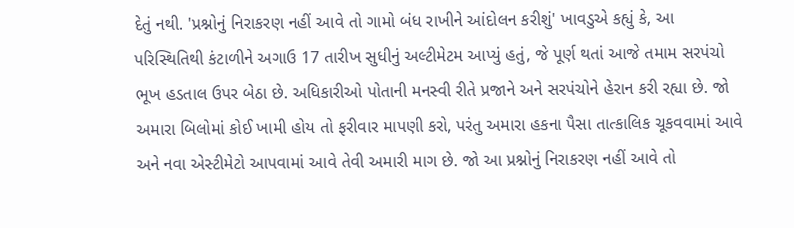દેતું નથી. 'પ્રશ્નોનું નિરાકરણ નહીં આવે તો ગામો બંધ રાખીને આંદોલન કરીશું' ખાવડુએ કહ્યું કે, આ પરિસ્થિતિથી કંટાળીને અગાઉ 17 તારીખ સુધીનું અલ્ટીમેટમ આપ્યું હતું, જે પૂર્ણ થતાં આજે તમામ સરપંચો ભૂખ હડતાલ ઉપર બેઠા છે. અધિકારીઓ પોતાની મનસ્વી રીતે પ્રજાને અને સરપંચોને હેરાન કરી રહ્યા છે. જો અમારા બિલોમાં કોઈ ખામી હોય તો ફરીવાર માપણી કરો, પરંતુ અમારા હકના પૈસા તાત્કાલિક ચૂકવવામાં આવે અને નવા એસ્ટીમેટો આપવામાં આવે તેવી અમારી માગ છે. જો આ પ્રશ્નોનું નિરાકરણ નહીં આવે તો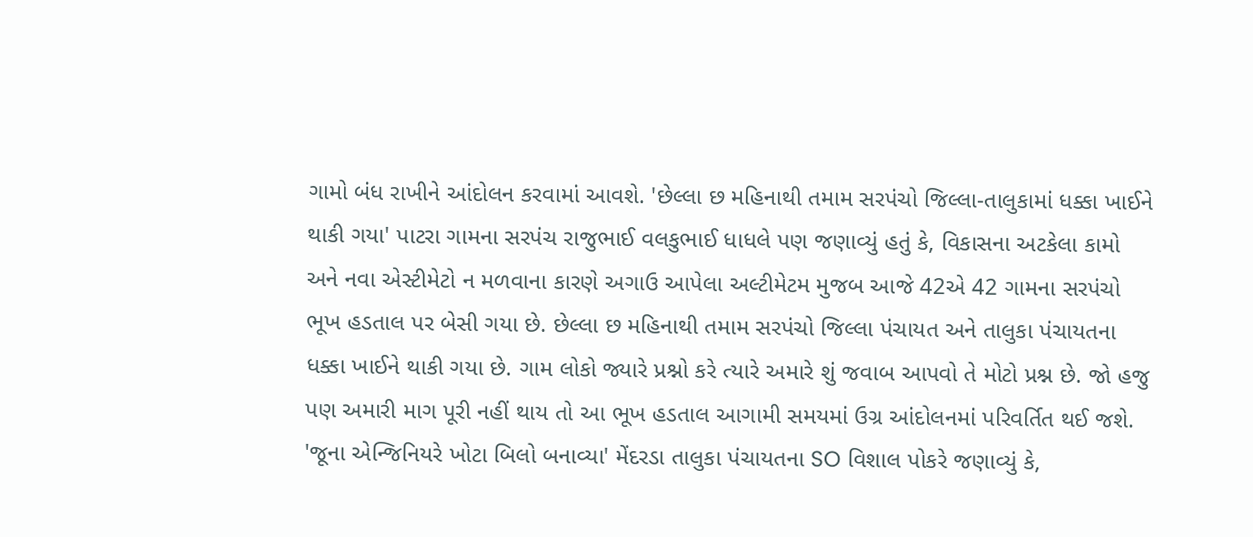ગામો બંધ રાખીને આંદોલન કરવામાં આવશે. 'છેલ્લા છ મહિનાથી તમામ સરપંચો જિલ્લા-તાલુકામાં ધક્કા ખાઈને થાકી ગયા' પાટરા ગામના સરપંચ રાજુભાઈ વલકુભાઈ ધાધલે પણ જણાવ્યું હતું કે, વિકાસના અટકેલા કામો અને નવા એસ્ટીમેટો ન મળવાના કારણે અગાઉ આપેલા અલ્ટીમેટમ મુજબ આજે 42એ 42 ગામના સરપંચો ભૂખ હડતાલ પર બેસી ગયા છે. છેલ્લા છ મહિનાથી તમામ સરપંચો જિલ્લા પંચાયત અને તાલુકા પંચાયતના ધક્કા ખાઈને થાકી ગયા છે. ગામ લોકો જ્યારે પ્રશ્નો કરે ત્યારે અમારે શું જવાબ આપવો તે મોટો પ્રશ્ન છે. જો હજુ પણ અમારી માગ પૂરી નહીં થાય તો આ ભૂખ હડતાલ આગામી સમયમાં ઉગ્ર આંદોલનમાં પરિવર્તિત થઈ જશે. 'જૂના એન્જિનિયરે ખોટા બિલો બનાવ્યા' મેંદરડા તાલુકા પંચાયતના SO વિશાલ પોકરે જણાવ્યું કે,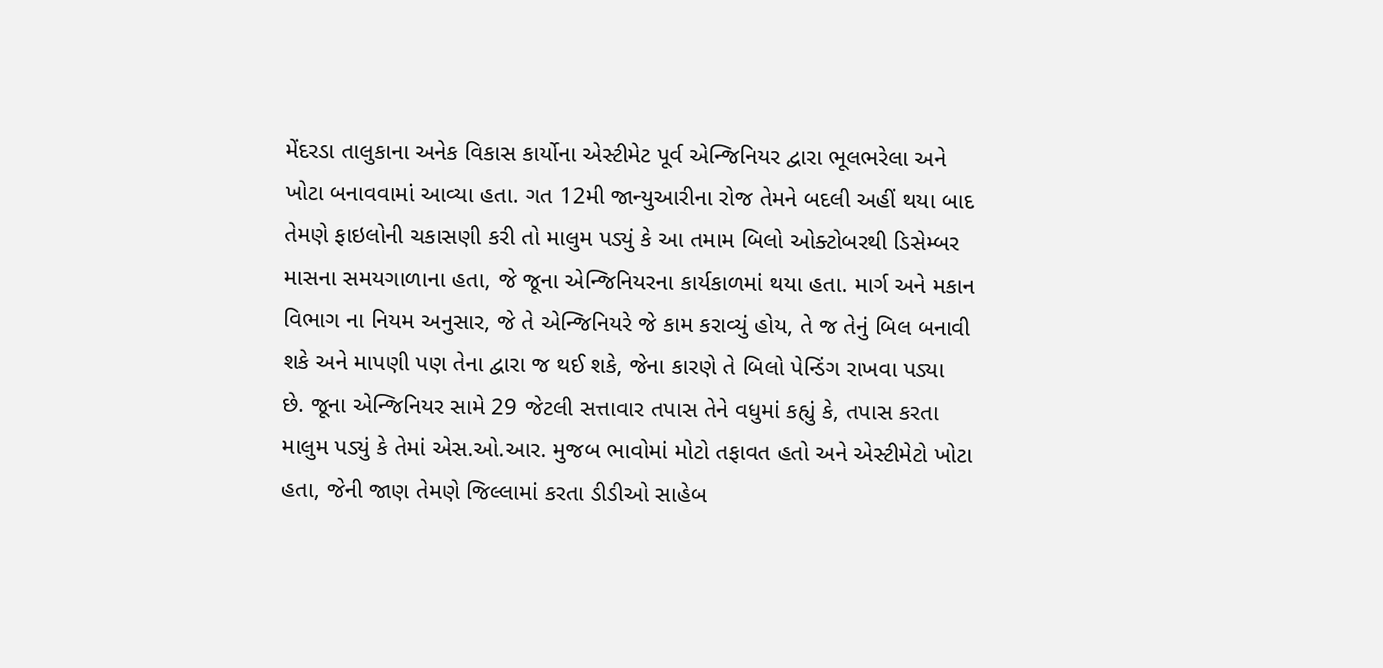મેંદરડા તાલુકાના અનેક વિકાસ કાર્યોના એસ્ટીમેટ પૂર્વ એન્જિનિયર દ્વારા ભૂલભરેલા અને ખોટા બનાવવામાં આવ્યા હતા. ગત 12મી જાન્યુઆરીના રોજ તેમને બદલી અહીં થયા બાદ તેમણે ફાઇલોની ચકાસણી કરી તો માલુમ પડ્યું કે આ તમામ બિલો ઓક્ટોબરથી ડિસેમ્બર માસના સમયગાળાના હતા, જે જૂના એન્જિનિયરના કાર્યકાળમાં થયા હતા. માર્ગ અને મકાન વિભાગ ના નિયમ અનુસાર, જે તે એન્જિનિયરે જે કામ કરાવ્યું હોય, તે જ તેનું બિલ બનાવી શકે અને માપણી પણ તેના દ્વારા જ થઈ શકે, જેના કારણે તે બિલો પેન્ડિંગ રાખવા પડ્યા છે. જૂના એન્જિનિયર સામે 29 જેટલી સત્તાવાર તપાસ તેને વધુમાં કહ્યું કે, તપાસ કરતા માલુમ પડ્યું કે તેમાં એસ.ઓ.આર. મુજબ ભાવોમાં મોટો તફાવત હતો અને એસ્ટીમેટો ખોટા હતા, જેની જાણ તેમણે જિલ્લામાં કરતા ડીડીઓ સાહેબ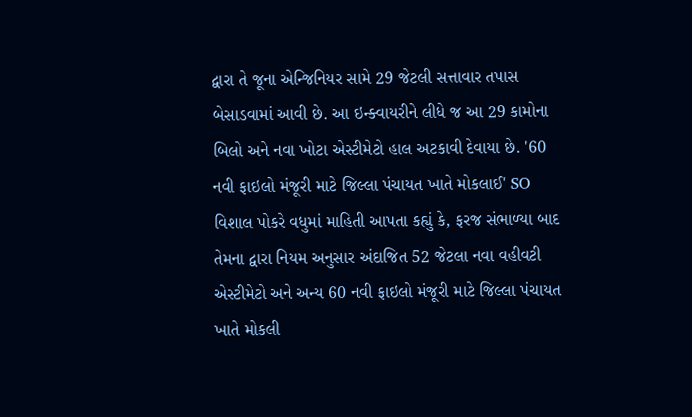દ્વારા તે જૂના એન્જિનિયર સામે 29 જેટલી સત્તાવાર તપાસ બેસાડવામાં આવી છે. આ ઇન્ક્વાયરીને લીધે જ આ 29 કામોના બિલો અને નવા ખોટા એસ્ટીમેટો હાલ અટકાવી દેવાયા છે. '60 નવી ફાઇલો મંજૂરી માટે જિલ્લા પંચાયત ખાતે મોકલાઈ' SO વિશાલ પોકરે વધુમાં માહિતી આપતા કહ્યું કે, ફરજ સંભાળ્યા બાદ તેમના દ્વારા નિયમ અનુસાર અંદાજિત 52 જેટલા નવા વહીવટી એસ્ટીમેટો અને અન્ય 60 નવી ફાઇલો મંજૂરી માટે જિલ્લા પંચાયત ખાતે મોકલી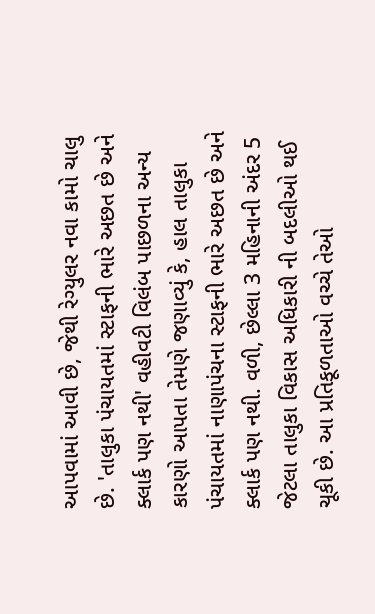આપવામાં આવી છે, જેથી રેગ્યુલર નવા કામો ચાલુ છે. 'તાલુકા પંચાયતમાં સ્ટાફની ભારે અછત છે અને ક્લાર્ક પણ નથી' વહીવટી વિલંબ પાછળના અન્ય કારણો આપતા તેમણે જણાવ્યું કે, હાલ તાલુકા પંચાયતમાં નાણાપંચના સ્ટાફની ભારે અછત છે અને ક્લાર્ક પણ નથી. વળી, છેલ્લા 3 મહિનાની અંદર 5 જેટલા તાલુકા વિકાસ અધિકારી ની બદલીઓ થઈ ચૂકી છે. આ પ્રતિકૂળતાઓ વચ્ચે તેઓ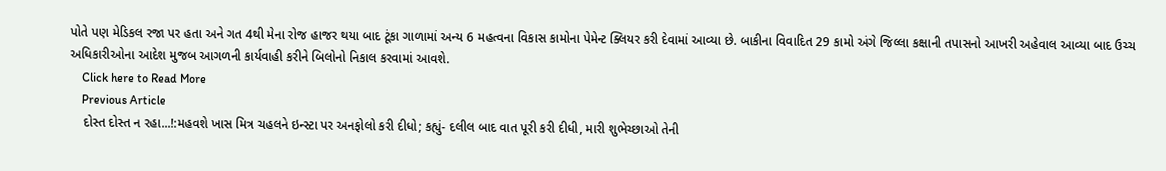પોતે પણ મેડિકલ રજા પર હતા અને ગત 4થી મેના રોજ હાજર થયા બાદ ટૂંકા ગાળામાં અન્ય 6 મહત્વના વિકાસ કામોના પેમેન્ટ ક્લિયર કરી દેવામાં આવ્યા છે. બાકીના વિવાદિત 29 કામો અંગે જિલ્લા કક્ષાની તપાસનો આખરી અહેવાલ આવ્યા બાદ ઉચ્ચ અધિકારીઓના આદેશ મુજબ આગળની કાર્યવાહી કરીને બિલોનો નિકાલ કરવામાં આવશે.
    Click here to Read More
    Previous Article
    દોસ્ત દોસ્ત ન રહા...!:મહવશે ખાસ મિત્ર ચહલને ઇન્સ્ટા પર અનફોલો કરી દીધો; કહ્યું- દલીલ બાદ વાત પૂરી કરી દીધી, મારી શુભેચ્છાઓ તેની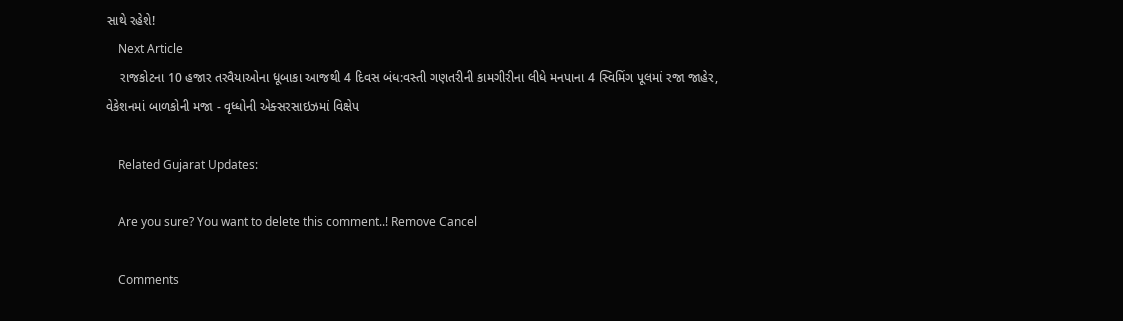સાથે રહેશે!
    Next Article
    રાજકોટના 10 હજાર તરવૈયાઓના ધૂબાકા આજથી 4 દિવસ બંધ:વસ્તી ગણતરીની કામગીરીના લીધે મનપાના 4 સ્વિમિંગ પૂલમાં રજા જાહેર, વેકેશનમાં બાળકોની મજા - વૃધ્ધોની એક્સરસાઇઝમાં વિક્ષેપ

    Related Gujarat Updates:

    Are you sure? You want to delete this comment..! Remove Cancel

    Comments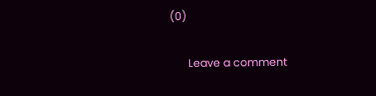(0)

      Leave a comment